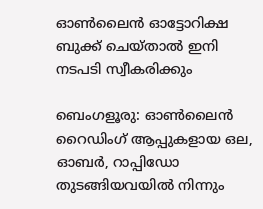ഓൺലൈൻ ഓട്ടോറിക്ഷ ബുക്ക്‌ ചെയ്താൽ ഇനി നടപടി സ്വീകരിക്കും

ബെംഗളൂരു: ഓൺലൈൻ റൈഡിംഗ് ആപ്പുകളായ ഒല, ഓബർ, റാപ്പിഡോ തുടങ്ങിയവയിൽ നിന്നും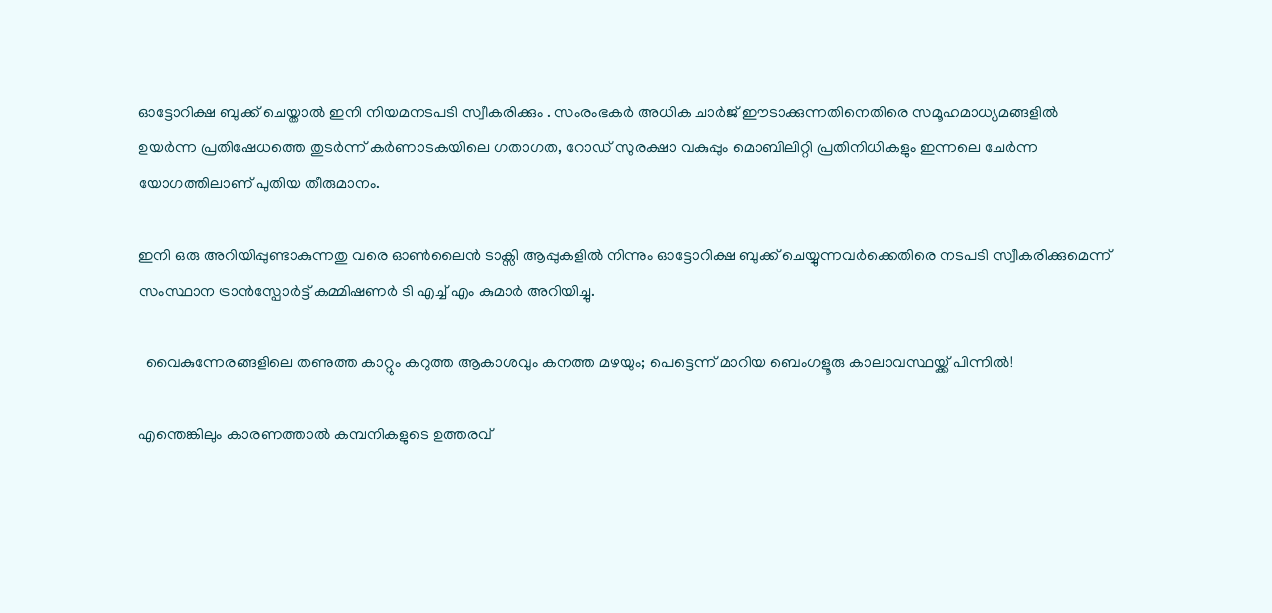ഓട്ടോറിക്ഷ ബുക്ക് ചെയ്താൽ ഇനി നിയമനടപടി സ്വീകരിക്കും . സംരംഭകർ അധിക ചാർജ് ഈടാക്കുന്നതിനെതിരെ സമൂഹമാധ്യമങ്ങളിൽ ഉയർന്ന പ്രതിഷേധത്തെ തുടർന്ന് കർണാടകയിലെ ഗതാഗത, റോഡ് സുരക്ഷാ വകുപ്പും മൊബിലിറ്റി പ്രതിനിധികളും ഇന്നലെ ചേർന്ന യോഗത്തിലാണ് പുതിയ തീരുമാനം.

ഇനി ഒരു അറിയിപ്പുണ്ടാകുന്നതു വരെ ഓൺലൈൻ ടാക്സി ആപ്പുകളിൽ നിന്നും ഓട്ടോറിക്ഷ ബുക്ക് ചെയ്യുന്നവർക്കെതിരെ നടപടി സ്വീകരിക്കുമെന്ന് സംസ്ഥാന ട്രാൻസ്പോർട്ട് കമ്മിഷണർ ടി എച്ച് എം കുമാർ അറിയിച്ചു.

  വൈകുന്നേരങ്ങളിലെ തണുത്ത കാറ്റും കറുത്ത ആകാശവും കനത്ത മഴയും; പെട്ടെന്ന് മാറിയ ബെംഗളൂരു കാലാവസ്ഥയ്ക്ക് പിന്നിൽ!

എന്തെങ്കിലും കാരണത്താൽ കമ്പനികളുടെ ഉത്തരവ്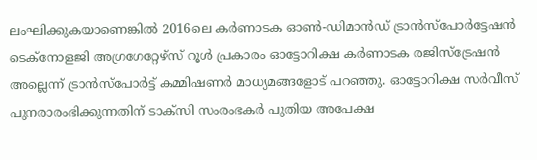ലംഘിക്കുകയാണെങ്കിൽ 2016ലെ കർണാടക ഓൺ-ഡിമാൻഡ് ട്രാൻസ്‌പോർട്ടേഷൻ ടെക്‌നോളജി അഗ്രഗേറ്റേഴ്‌സ് റൂൾ പ്രകാരം ഓട്ടോറിക്ഷ കർണാടക രജിസ്‌ട്രേഷൻ അല്ലെന്ന് ട്രാൻസ്‌പോർട്ട് കമ്മിഷണർ മാധ്യമങ്ങളോട് പറഞ്ഞു. ഓട്ടോറിക്ഷ സർവീസ് പുനരാരംഭിക്കുന്നതിന് ടാക്സി സംരംഭകർ പുതിയ അപേക്ഷ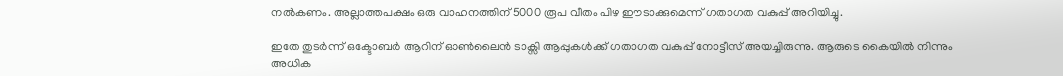നൽകണം. അല്ലാത്തപക്ഷം ഒരു വാഹനത്തിന് 5000 രൂപ വീതം പിഴ ഈടാക്കുമെന്ന് ഗതാഗത വകുപ്പ് അറിയിച്ചു.

ഇതേ തുടർന്ന് ഒക്ടോബർ ആറിന് ഓൺലൈൻ ടാക്സി ആപ്പുകൾക്ക് ഗതാഗത വകുപ്പ് നോട്ടീസ് അയച്ചിരുന്നു. ആരുടെ കൈയിൽ നിന്നും അധിക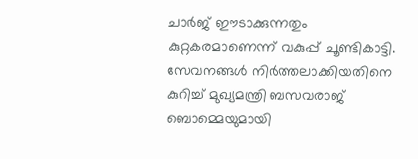ചാർജ് ഈടാക്കുന്നതും കുറ്റകരമാണെന്ന് വകുപ്പ് ചൂണ്ടികാട്ടി. സേവനങ്ങൾ നിർത്തലാക്കിയതിനെ കുറിച്ച് മുഖ്യമന്ത്രി ബസവരാജ് ബൊമ്മെയുമായി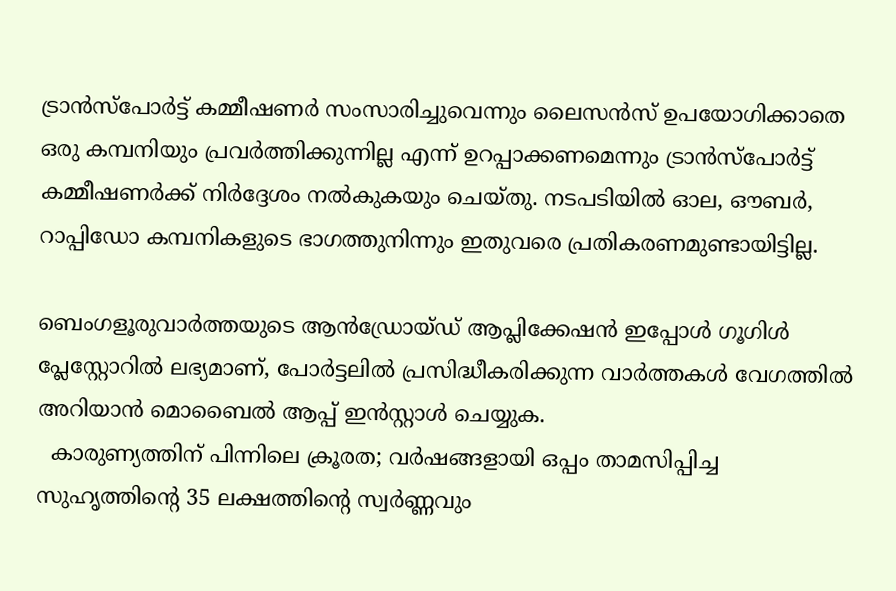ട്രാൻസ്‌പോർട്ട് കമ്മീഷണർ സംസാരിച്ചുവെന്നും ലൈസൻസ് ഉപയോഗിക്കാതെ ഒരു കമ്പനിയും പ്രവർത്തിക്കുന്നില്ല എന്ന് ഉറപ്പാക്കണമെന്നും ട്രാൻസ്‌പോർട്ട് കമ്മീഷണർക്ക് നിർദ്ദേശം നൽകുകയും ചെയ്തു. നടപടിയിൽ ഓല, ഔബർ, റാപ്പിഡോ കമ്പനികളുടെ ഭാഗത്തുനിന്നും ഇതുവരെ പ്രതികരണമുണ്ടായിട്ടില്ല.

ബെംഗളൂരുവാർത്തയുടെ ആൻഡ്രോയ്ഡ് ആപ്ലിക്കേഷൻ ഇപ്പോൾ ഗൂഗിൾ പ്ലേസ്റ്റോറിൽ ലഭ്യമാണ്, പോർട്ടലിൽ പ്രസിദ്ധീകരിക്കുന്ന വാർത്തകൾ വേഗത്തിൽ അറിയാൻ മൊബൈൽ ആപ്പ് ഇൻസ്റ്റാൾ ചെയ്യുക.
  കാരുണ്യത്തിന് പിന്നിലെ ക്രൂരത; വർഷങ്ങളായി ഒപ്പം താമസിപ്പിച്ച സുഹൃത്തിന്റെ 35 ലക്ഷത്തിന്റെ സ്വർണ്ണവും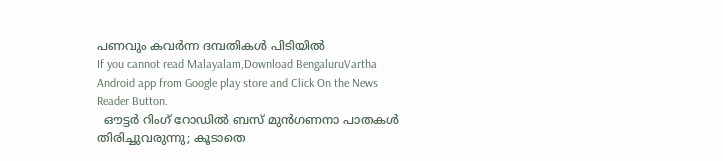പണവും കവർന്ന ദമ്പതികൾ പിടിയിൽ
If you cannot read Malayalam,Download BengaluruVartha Android app from Google play store and Click On the News Reader Button.
  ഔട്ടർ റിംഗ് റോഡിൽ ബസ് മുൻഗണനാ പാതകൾ തിരിച്ചുവരുന്നു; കൂടാതെ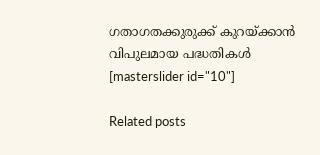ഗതാഗതക്കുരുക്ക് കുറയ്ക്കാൻ വിപുലമായ പദ്ധതികൾ
[masterslider id="10"]

Related posts